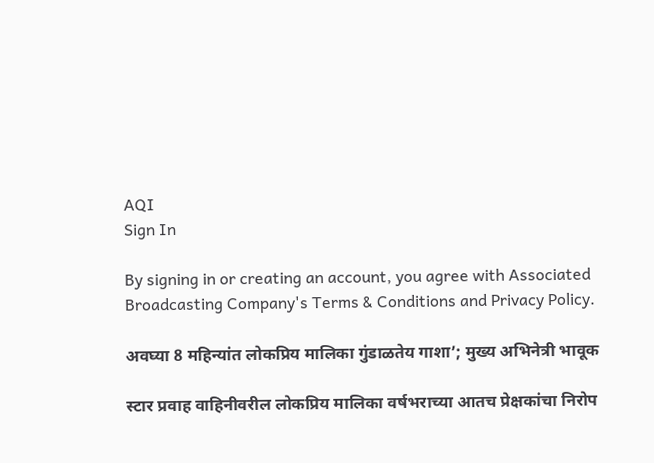AQI
Sign In

By signing in or creating an account, you agree with Associated Broadcasting Company's Terms & Conditions and Privacy Policy.

अवघ्या 8 महिन्यांत लोकप्रिय मालिका गुंडाळतेय गाशा’; मुख्य अभिनेत्री भावूक

स्टार प्रवाह वाहिनीवरील लोकप्रिय मालिका वर्षभराच्या आतच प्रेक्षकांचा निरोप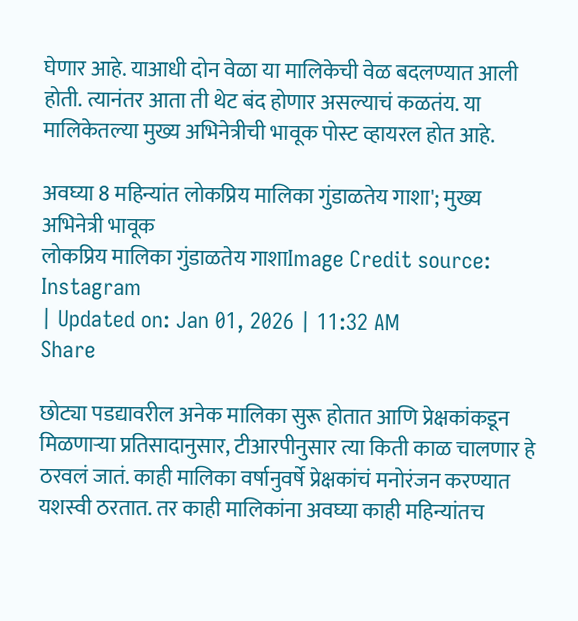घेणार आहे. याआधी दोन वेळा या मालिकेची वेळ बदलण्यात आली होती. त्यानंतर आता ती थेट बंद होणार असल्याचं कळतंय. या मालिकेतल्या मुख्य अभिनेत्रीची भावूक पोस्ट व्हायरल होत आहे.

अवघ्या 8 महिन्यांत लोकप्रिय मालिका गुंडाळतेय गाशा'; मुख्य अभिनेत्री भावूक
लोकप्रिय मालिका गुंडाळतेय गाशाImage Credit source: Instagram
| Updated on: Jan 01, 2026 | 11:32 AM
Share

छोट्या पडद्यावरील अनेक मालिका सुरू होतात आणि प्रेक्षकांकडून मिळणाऱ्या प्रतिसादानुसार, टीआरपीनुसार त्या किती काळ चालणार हे ठरवलं जातं. काही मालिका वर्षानुवर्षे प्रेक्षकांचं मनोरंजन करण्यात यशस्वी ठरतात. तर काही मालिकांना अवघ्या काही महिन्यांतच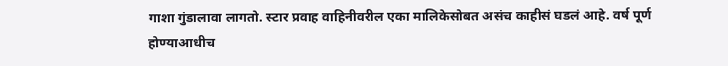गाशा गुंडालावा लागतो. स्टार प्रवाह वाहिनीवरील एका मालिकेसोबत असंच काहीसं घडलं आहे. वर्ष पूर्ण होण्याआधीच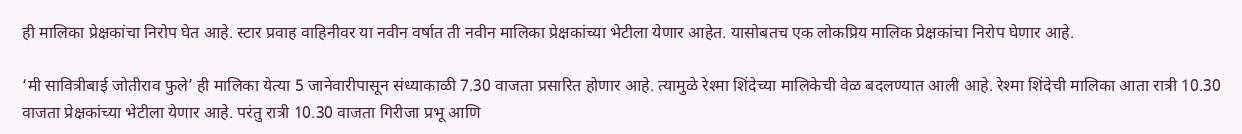ही मालिका प्रेक्षकांचा निरोप घेत आहे. स्टार प्रवाह वाहिनीवर या नवीन वर्षात ती नवीन मालिका प्रेक्षकांच्या भेटीला येणार आहेत. यासोबतच एक लोकप्रिय मालिक प्रेक्षकांचा निरोप घेणार आहे.

‘मी सावित्रीबाई जोतीराव फुले’ ही मालिका येत्या 5 जानेवारीपासून संध्याकाळी 7.30 वाजता प्रसारित होणार आहे. त्यामुळे रेश्मा शिंदेच्या मालिकेची वेळ बदलण्यात आली आहे. रेश्मा शिंदेची मालिका आता रात्री 10.30 वाजता प्रेक्षकांच्या भेटीला येणार आहे. परंतु रात्री 10.30 वाजता गिरीजा प्रभू आणि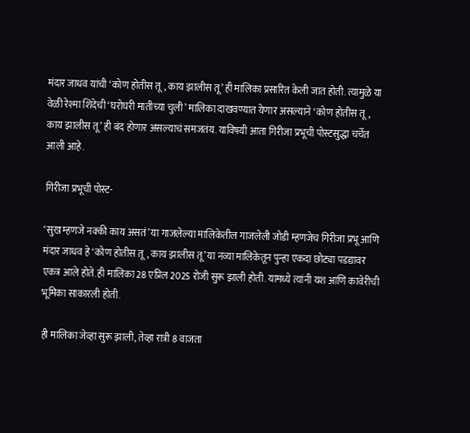मंदार जाधव यांची ‘कोण होतीस तू, काय झालीस तू’ ही मालिका प्रसारित केली जात होती. त्यामुळे या वेळी रेश्मा शिंदेची ‘घरोघरी मातीच्या चुली’ मालिका दाखवण्यात येणार असल्याने ‘कोण होतीस तू, काय झालीस तू’ ही बंद होणार असल्याचं समजतंय. याविषयी आता गिरीजा प्रभूची पोस्टसुद्धा चर्चेत आली आहे.

गिरीजा प्रभूची पोस्ट-

‘सुख म्हणजे नक्की काय असतं’ या गाजलेल्या मालिकेतील गाजलेली जोडी म्हणजेच गिरीजा प्रभू आणि मंदार जाधव हे ‘कोण होतीस तू, काय झालीस तू’ या नव्या मालिकेतून पुन्हा एकदा छोट्या पडद्यावर एकत्र आले होते. ही मालिका 28 एप्रिल 2025 रोजी सुरू झाली होती. यामध्ये त्यांनी यश आणि कावेरीची भूमिका साकारली होती.

ही मालिका जेव्हा सुरू झाली, तेव्हा रात्री 8 वाजता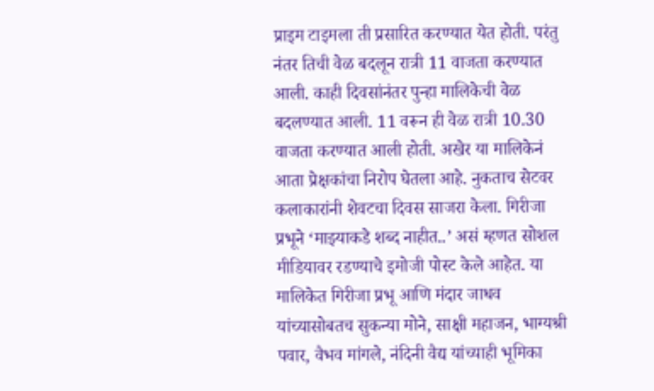प्राइम टाइमला ती प्रसारित करण्यात येत होती. परंतु नंतर तिची वेळ बदलून रात्री 11 वाजता करण्यात आली. काही दिवसांनंतर पुन्हा मालिकेची वेळ बदलण्यात आली. 11 वरून ही वेळ रात्री 10.30 वाजता करण्यात आली होती. अखेर या मालिकेनं आता प्रेक्षकांचा निरोप घेतला आहे. नुकताच सेटवर कलाकारांनी शेवटचा दिवस साजरा केला. गिरीजा प्रभूने ‘माझ्याकडे शब्द नाहीत..’ असं म्हणत सोशल मीडियावर रडण्याचे इमोजी पोस्ट केले आहेत. या मालिकेत गिरीजा प्रभू आणि मंदार जाधव यांच्यासोबतच सुकन्या मोने, साक्षी महाजन, भाग्यश्री पवार, वैभव मांगले, नंदिनी वैद्य यांच्याही भूमिका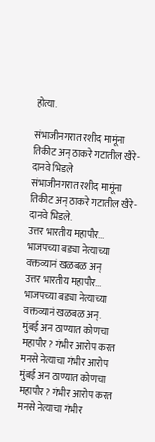होत्या.

संभाजीनगरात रशीद मामूंना तिकीट अन् ठाकरे गटातील खैरे-दानवे भिडले
संभाजीनगरात रशीद मामूंना तिकीट अन् ठाकरे गटातील खैरे-दानवे भिडले.
उत्तर भारतीय महापौर... भाजपच्या बड्या नेत्याच्या वक्तव्यानं खळबळ अन्
उत्तर भारतीय महापौर... भाजपच्या बड्या नेत्याच्या वक्तव्यानं खळबळ अन्.
मुंबई अन ठाण्यात कोणचा महापौर? गंभीर आरोप करत मनसे नेत्याचा गंभीर आरोप
मुंबई अन ठाण्यात कोणचा महापौर? गंभीर आरोप करत मनसे नेत्याचा गंभीर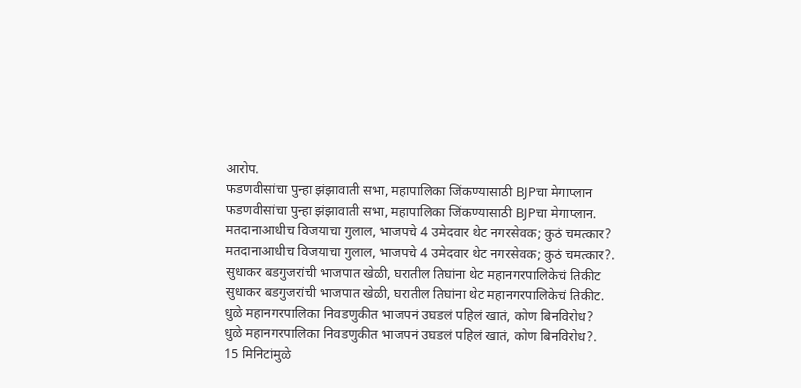आरोप.
फडणवीसांचा पुन्हा झंझावाती सभा, महापालिका जिंकण्यासाठी BJPचा मेगाप्लान
फडणवीसांचा पुन्हा झंझावाती सभा, महापालिका जिंकण्यासाठी BJPचा मेगाप्लान.
मतदानाआधीच विजयाचा गुलाल, भाजपचे 4 उमेदवार थेट नगरसेवक; कुठं चमत्कार?
मतदानाआधीच विजयाचा गुलाल, भाजपचे 4 उमेदवार थेट नगरसेवक; कुठं चमत्कार?.
सुधाकर बडगुजरांची भाजपात खेळी, घरातील तिघांना थेट महानगरपालिकेचं तिकीट
सुधाकर बडगुजरांची भाजपात खेळी, घरातील तिघांना थेट महानगरपालिकेचं तिकीट.
धुळे महानगरपालिका निवडणुकीत भाजपनं उघडलं पहिलं खातं, कोण बिनविरोध?
धुळे महानगरपालिका निवडणुकीत भाजपनं उघडलं पहिलं खातं, कोण बिनविरोध?.
15 मिनिटांमुळे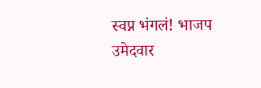स्वप्न भंगलं! भाजप उमेदवार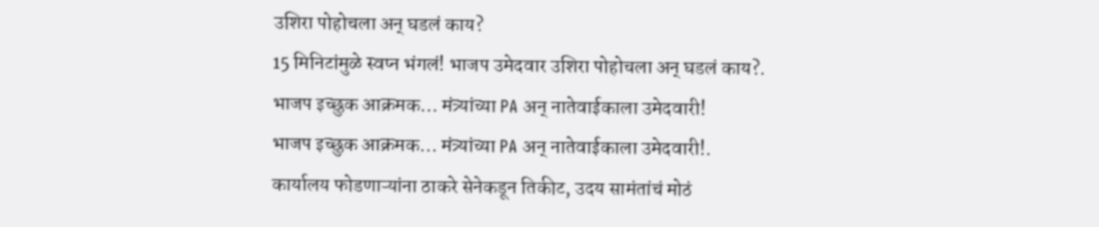उशिरा पोहोचला अन् घडलं काय?
15 मिनिटांमुळे स्वप्न भंगलं! भाजप उमेदवार उशिरा पोहोचला अन् घडलं काय?.
भाजप इच्छुक आक्रमक... मंत्र्यांच्या PA अन् नातेवाईकाला उमेदवारी!
भाजप इच्छुक आक्रमक... मंत्र्यांच्या PA अन् नातेवाईकाला उमेदवारी!.
कार्यालय फोडणाऱ्यांना ठाकरे सेनेकडून तिकीट, उदय सामंतांचं मोठं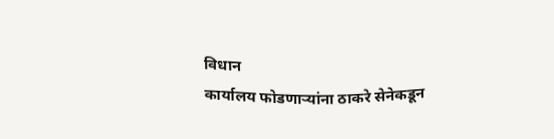विधान
कार्यालय फोडणाऱ्यांना ठाकरे सेनेकडून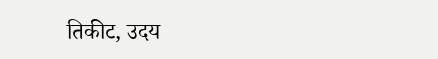तिकीट, उदय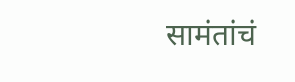सामंतांचं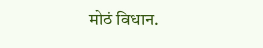मोठं विधान.